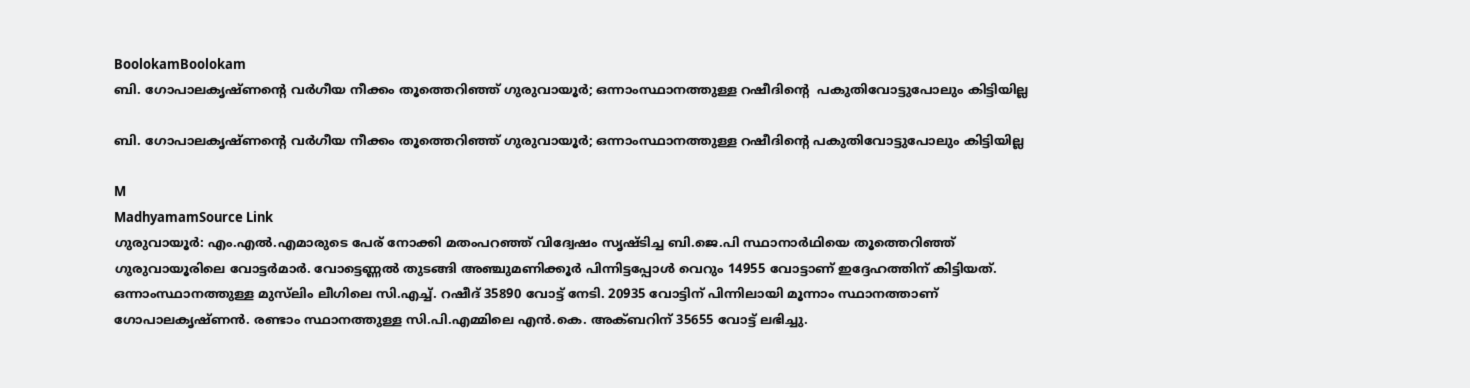BoolokamBoolokam
ബി. ഗോപാലകൃഷ്ണന്റെ വർഗീയ നീക്കം തൂത്തെറിഞ്ഞ് ഗുരുവായൂർ; ഒന്നാംസ്ഥാനത്തുള്ള റഷീദിന്റെ  പകുതിവോട്ടുപോലും കിട്ടിയില്ല

ബി. ഗോപാലകൃഷ്ണന്റെ വർഗീയ നീക്കം തൂത്തെറിഞ്ഞ് ഗുരുവായൂർ; ഒന്നാംസ്ഥാനത്തുള്ള റഷീദിന്റെ പകുതിവോട്ടുപോലും കിട്ടിയില്ല

M
MadhyamamSource Link
ഗുരുവായൂർ: എം.എൽ.എമാരുടെ പേര് നോക്കി മതംപറഞ്ഞ് വിദ്വേഷം സൃഷ്ടിച്ച ബി.ജെ.പി സ്ഥാനാർഥിയെ തൂത്തെറിഞ്ഞ് ഗുരുവായൂരിലെ വോട്ടർമാർ. വോട്ടെണ്ണൽ തുടങ്ങി അഞ്ചുമണിക്കൂർ പിന്നിട്ടപ്പോൾ വെറും 14955 വോട്ടാണ് ഇദ്ദേഹത്തിന് കിട്ടിയത്. ഒന്നാംസ്ഥാനത്തുള്ള മുസ്‍ലിം ലീഗിലെ സി.എച്ച്. റഷീദ് 35890 വോട്ട് നേടി. 20935 വോട്ടിന് പിന്നിലായി മൂന്നാം സ്ഥാനത്താണ് ഗോപാലകൃഷ്ണൻ. രണ്ടാം സ്ഥാനത്തുള്ള സി.പി.എമ്മിലെ എൻ.കെ. അക്ബറിന് 35655 വോട്ട് ലഭിച്ചു.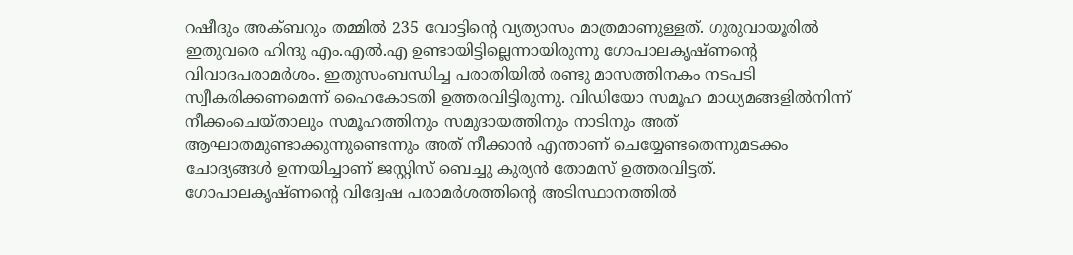റഷീദും അക്ബറും തമ്മിൽ 235 വോട്ടിന്റെ വ്യത്യാസം മാത്രമാണുള്ളത്. ഗുരുവായൂരിൽ ഇതുവരെ ഹിന്ദു എം.എൽ.എ ഉണ്ടായിട്ടില്ലെന്നായിരുന്നു ഗോപാലകൃഷ്ണന്‍റെ വിവാദപരാമർശം. ഇതുസംബന്ധിച്ച പരാതിയിൽ രണ്ടു മാസത്തിനകം നടപടി സ്വീകരിക്കണമെന്ന് ഹൈകോടതി ഉത്തരവിട്ടിരുന്നു. വിഡിയോ സമൂഹ മാധ്യമങ്ങളിൽനിന്ന് നീക്കംചെയ്താലും സമൂഹത്തിനും സമുദായത്തിനും നാടിനും അത് ആഘാതമുണ്ടാക്കുന്നുണ്ടെന്നും അത് നീക്കാൻ എന്താണ് ചെയ്യേണ്ടതെന്നുമടക്കം ചോദ്യങ്ങൾ ഉന്നയിച്ചാണ് ജസ്റ്റിസ് ബെച്ചു കുര്യൻ തോമസ് ഉത്തരവിട്ടത്. ഗോപാലകൃഷ്ണന്‍റെ വിദ്വേഷ പരാമർശത്തിന്‍റെ അടിസ്ഥാനത്തിൽ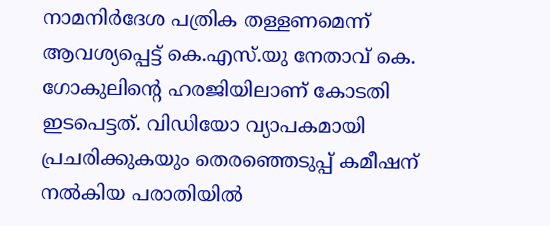നാമനിർദേശ പത്രിക തള്ളണമെന്ന് ആവശ്യപ്പെട്ട് കെ.എസ്.യു നേതാവ് കെ. ഗോകുലിന്റെ ഹരജിയിലാണ് കോടതി ഇടപെട്ടത്. വിഡിയോ വ്യാപകമായി പ്രചരിക്കുകയും തെരഞ്ഞെടുപ്പ് കമീഷന് നൽകിയ പരാതിയിൽ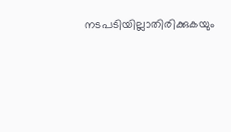നടപടിയില്ലാതിരിക്കുകയും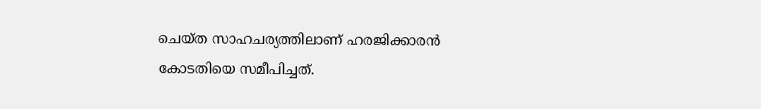ചെയ്ത സാഹചര്യത്തിലാണ് ഹരജിക്കാരൻ കോടതിയെ സമീപിച്ചത്.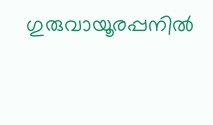ഗുരുവായൂരപ്പനില്‍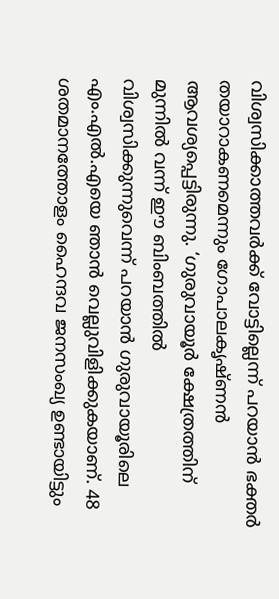വിശ്വസിക്കാത്തവര്‍ക്ക് വോട്ടില്ലെന്ന് പറയാന്‍ ഭക്തര്‍ തയാറാകണമെന്നും ഗോപാലകൃഷ്ണന്‍ ആവശ്യപ്പെട്ടിരുന്നു. ‘ഗുരുവായൂര്‍ ക്ഷേത്രത്തിന് മുന്നില്‍ വന്ന് ഈ ബിംബത്തില്‍ വിശ്വസിക്കുന്നുവെന്ന് പറയാന്‍ ഗുരുവായൂരിലെ എം.എല്‍.എയെ ഞാന്‍ വെല്ലുവിളിക്കുകയാണ്. 48 ശതമാനത്തോളം ഹൈന്ദവ ജനസംഖ്യ ഉണ്ടായിട്ടും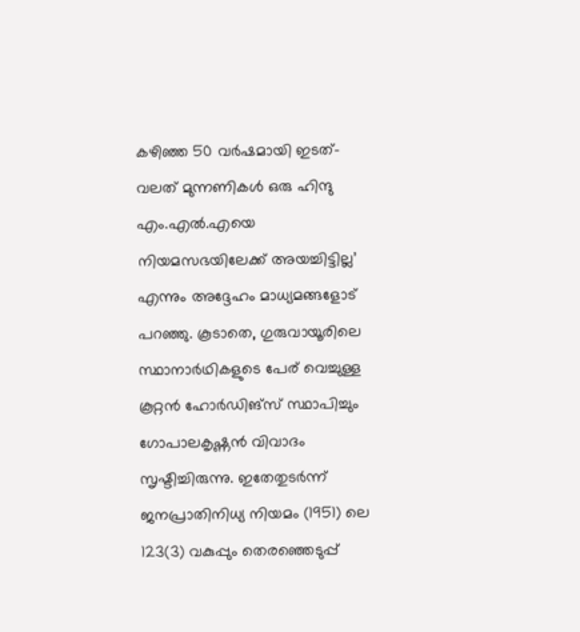കഴിഞ്ഞ 50 വര്‍ഷമായി ഇടത്-വലത് മുന്നണികള്‍ ഒരു ഹിന്ദു എം.എല്‍.എയെ നിയമസഭയിലേക്ക് അയച്ചിട്ടില്ല’ എന്നും അദ്ദേഹം മാധ്യമങ്ങളോട് പറഞ്ഞു. കൂടാതെ, ഗുരുവായൂരിലെ സ്ഥാനാർഥികളുടെ പേര് വെച്ചുള്ള കൂറ്റൻ ഹോർഡിങ്സ് സ്ഥാപിച്ചും ഗോപാലകൃഷ്ണൻ വിവാദം സൃഷ്ടിച്ചിരുന്നു. ഇതേതുടർന്ന് ജനപ്രാതിനിധ്യ നിയമം (1951) ലെ 123(3) വകുപ്പും തെരഞ്ഞെടുപ്പ്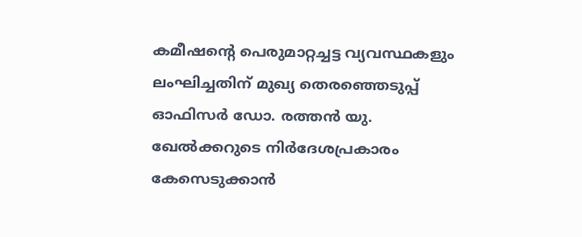കമീഷന്റെ പെരുമാറ്റച്ചട്ട വ്യവസ്ഥകളും ലംഘിച്ചതിന് മുഖ്യ തെരഞ്ഞെടുപ്പ് ഓഫിസർ ഡോ. രത്തൻ യു. ഖേൽക്കറുടെ നിർദേശപ്രകാരം കേസെടുക്കാൻ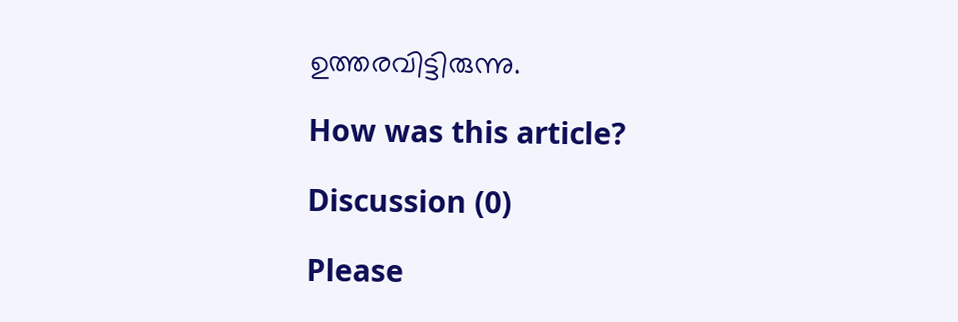ഉത്തരവിട്ടിരുന്നു.

How was this article?

Discussion (0)

Please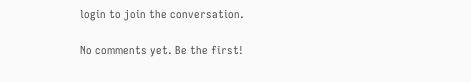login to join the conversation.

No comments yet. Be the first!